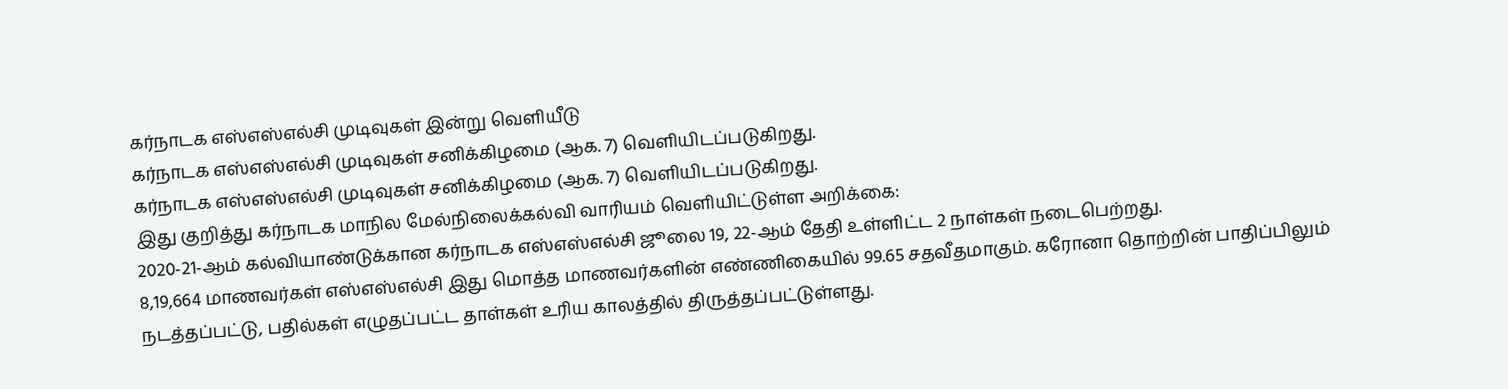கர்நாடக எஸ்எஸ்எல்சி முடிவுகள் இன்று வெளியீடு
கர்நாடக எஸ்எஸ்எல்சி முடிவுகள் சனிக்கிழமை (ஆக. 7) வெளியிடப்படுகிறது.
கர்நாடக எஸ்எஸ்எல்சி முடிவுகள் சனிக்கிழமை (ஆக. 7) வெளியிடப்படுகிறது.
இது குறித்து கர்நாடக மாநில மேல்நிலைக்கல்வி வாரியம் வெளியிட்டுள்ள அறிக்கை:
2020-21-ஆம் கல்வியாண்டுக்கான கர்நாடக எஸ்எஸ்எல்சி ஜூலை 19, 22-ஆம் தேதி உள்ளிட்ட 2 நாள்கள் நடைபெற்றது.
8,19,664 மாணவர்கள் எஸ்எஸ்எல்சி இது மொத்த மாணவர்களின் எண்ணிகையில் 99.65 சதவீதமாகும். கரோனா தொற்றின் பாதிப்பிலும் நடத்தப்பட்டு, பதில்கள் எழுதப்பட்ட தாள்கள் உரிய காலத்தில் திருத்தப்பட்டுள்ளது.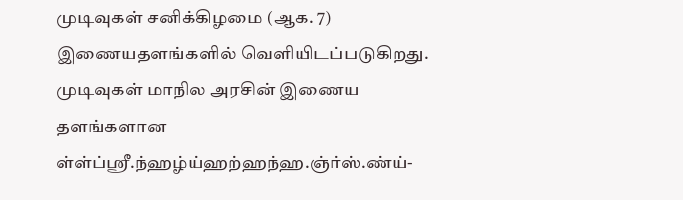முடிவுகள் சனிக்கிழமை (ஆக. 7) இணையதளங்களில் வெளியிடப்படுகிறது. முடிவுகள் மாநில அரசின் இணைய தளங்களான ள்ள்ப்ஸ்ரீ.ந்ஹழ்ய்ஹற்ஹந்ஹ.ஞ்ர்ஸ்.ண்ய்-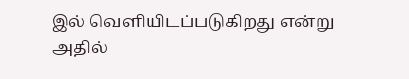இல் வெளியிடப்படுகிறது என்று அதில்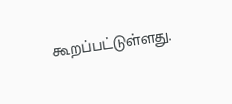கூறப்பட்டுள்ளது.